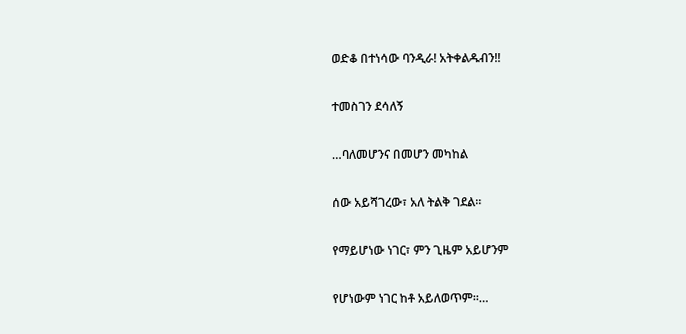ወድቆ በተነሳው ባንዲራ! አትቀልዱብን!!

ተመስገን ደሳለኝ

…ባለመሆንና በመሆን መካከል

ሰው አይሻገረው፣ አለ ትልቅ ገደል።

የማይሆነው ነገር፣ ምን ጊዜም አይሆንም

የሆነውም ነገር ከቶ አይለወጥም።…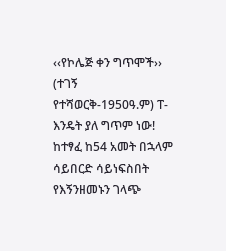‹‹የኮሌጅ ቀን ግጥሞች›› (ተገኝ የተሻወርቅ-1950ዓ.ም) ፐ-እንዴት ያለ ግጥም ነው! ከተፃፈ ከ54 አመት በኋላም ሳይበርድ ሳይነፍስበት የእኝንዘመኑን ገላጭ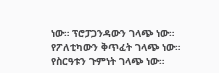ነው። ፕሮፓጋንዳውን ገላጭ ነው። የፖለቲካውን ቅጥፈት ገላጭ ነው። የስርዓቱን ጉምነት ገላጭ ነው።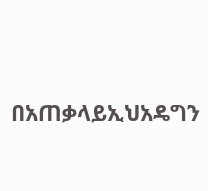በአጠቃላይኢህአዴግን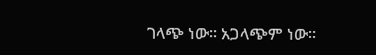ገላጭ ነው። አጋላጭም ነው።